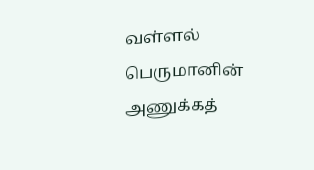வள்ளல் பெருமானின் அணுக்கத்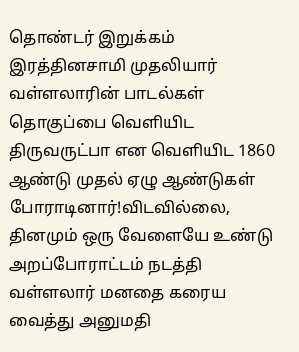தொண்டர் இறுக்கம் இரத்தினசாமி முதலியார் வள்ளலாரின் பாடல்கள் தொகுப்பை வெளியிட திருவருட்பா என வெளியிட 1860 ஆண்டு முதல் ஏழு ஆண்டுகள் போராடினார்!விடவில்லை, தினமும் ஒரு வேளையே உண்டு அறப்போராட்டம் நடத்தி வள்ளலார் மனதை கரைய வைத்து அனுமதி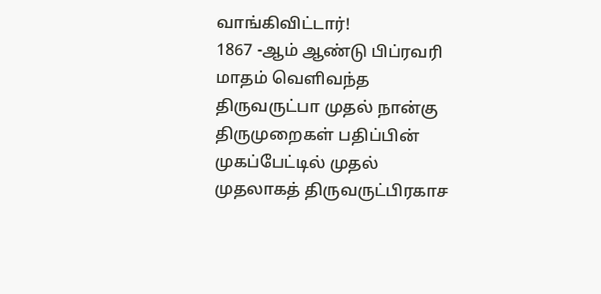வாங்கிவிட்டார்!
1867 -ஆம் ஆண்டு பிப்ரவரி மாதம் வெளிவந்த திருவருட்பா முதல் நான்கு திருமுறைகள் பதிப்பின் முகப்பேட்டில் முதல் முதலாகத் திருவருட்பிரகாச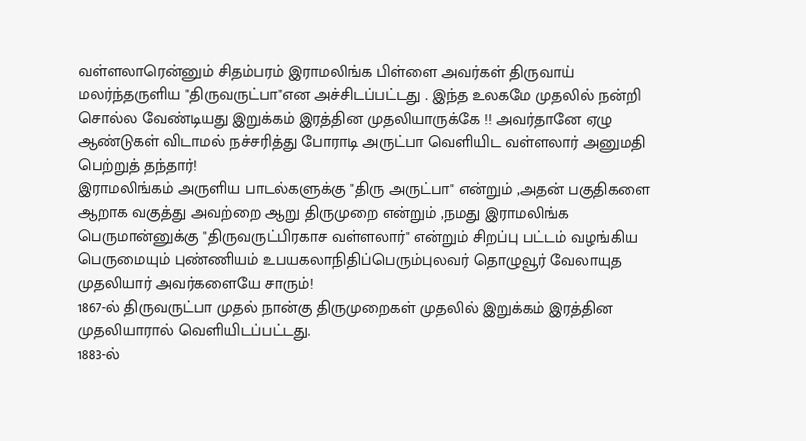வள்ளலாரென்னும் சிதம்பரம் இராமலிங்க பிள்ளை அவர்கள் திருவாய் மலர்ந்தருளிய "திருவருட்பா"என அச்சிடப்பட்டது . இந்த உலகமே முதலில் நன்றி சொல்ல வேண்டியது இறுக்கம் இரத்தின முதலியாருக்கே !! அவர்தானே ஏழு ஆண்டுகள் விடாமல் நச்சரித்து போராடி அருட்பா வெளியிட வள்ளலார் அனுமதி பெற்றுத் தந்தார்!
இராமலிங்கம் அருளிய பாடல்களுக்கு "திரு அருட்பா" என்றும் ,அதன் பகுதிகளை ஆறாக வகுத்து அவற்றை ஆறு திருமுறை என்றும் ,நமது இராமலிங்க பெருமான்னுக்கு "திருவருட்பிரகாச வள்ளலார்" என்றும் சிறப்பு பட்டம் வழங்கிய பெருமையும் புண்ணியம் உபயகலாநிதிப்பெரும்புலவர் தொழுவூர் வேலாயுத முதலியார் அவர்களையே சாரும்!
1867-ல் திருவருட்பா முதல் நான்கு திருமுறைகள் முதலில் இறுக்கம் இரத்தின முதலியாரால் வெளியிடப்பட்டது.
1883-ல்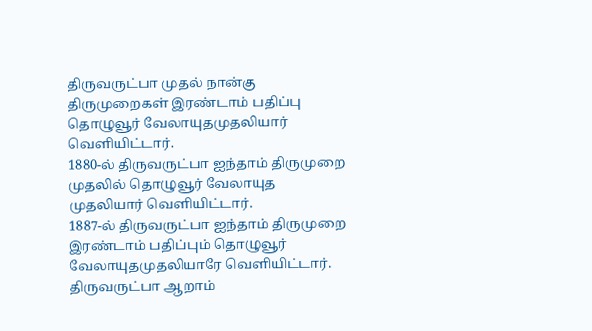திருவருட்பா முதல் நான்கு திருமுறைகள் இரண்டாம் பதிப்பு தொழுவூர் வேலாயுதமுதலியார் வெளியிட்டார்.
1880-ல் திருவருட்பா ஐந்தாம் திருமுறை முதலில் தொழுவூர் வேலாயுத முதலியார் வெளியிட்டார்.
1887-ல் திருவருட்பா ஐந்தாம் திருமுறை இரண்டாம் பதிப்பும் தொழுவூர் வேலாயுதமுதலியாரே வெளியிட்டார்.
திருவருட்பா ஆறாம்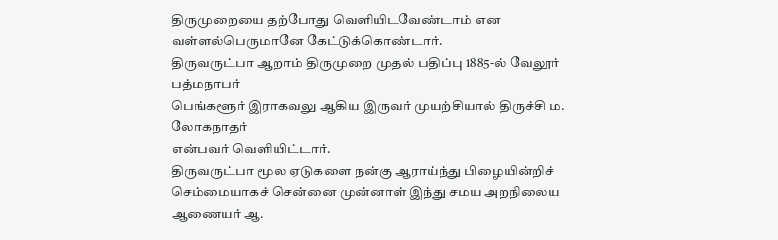திருமுறையை தற்போது வெளியிடவேண்டாம் என வள்ளல்பெருமானே கேட்டுக்கொண்டார்.
திருவருட்பா ஆறாம் திருமுறை முதல் பதிப்பு 1885-ல் வேலூர் பத்மநாபர்
பெங்களூர் இராகவலு ஆகிய இருவர் முயற்சியால் திருச்சி ம. லோகநாதர்
என்பவர் வெளியிட்டார்.
திருவருட்பா மூல ஏடுகளை நன்கு ஆராய்ந்து பிழையின்றிச் செம்மையாகச் சென்னை முன்னாள் இந்து சமய அறநிலைய ஆணையர் ஆ.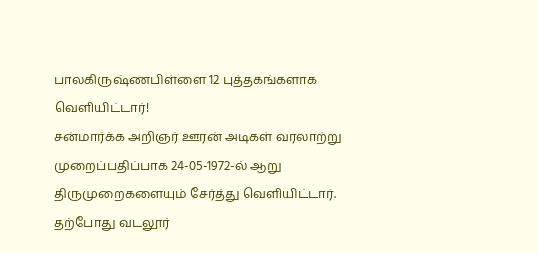பாலகிருஷ்ணபிள்ளை 12 புத்தகங்களாக வெளியிட்டார்!
சன்மார்க்க அறிஞர் ஊரன் அடிகள் வரலாற்று முறைப்பதிப்பாக 24-05-1972-ல் ஆறு திருமுறைகளையும் சேர்த்து வெளியிட்டார்.
தற்போது வடலூர்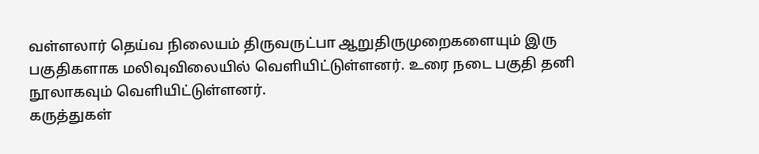வள்ளலார் தெய்வ நிலையம் திருவருட்பா ஆறுதிருமுறைகளையும் இரு பகுதிகளாக மலிவுவிலையில் வெளியிட்டுள்ளனர். உரை நடை பகுதி தனி நூலாகவும் வெளியிட்டுள்ளனர்.
கருத்துகள்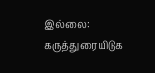இல்லை:
கருத்துரையிடுக